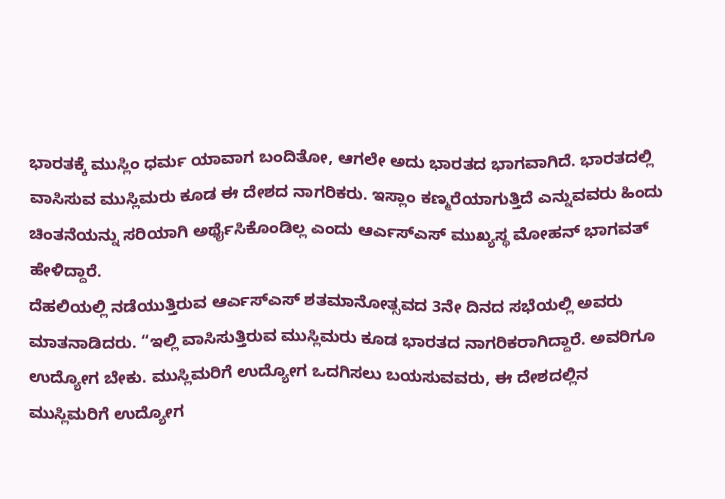ಭಾರತಕ್ಕೆ ಮುಸ್ಲಿಂ ಧರ್ಮ ಯಾವಾಗ ಬಂದಿತೋ, ಆಗಲೇ ಅದು ಭಾರತದ ಭಾಗವಾಗಿದೆ. ಭಾರತದಲ್ಲಿ ವಾಸಿಸುವ ಮುಸ್ಲಿಮರು ಕೂಡ ಈ ದೇಶದ ನಾಗರಿಕರು. ಇಸ್ಲಾಂ ಕಣ್ಮರೆಯಾಗುತ್ತಿದೆ ಎನ್ನುವವರು ಹಿಂದು ಚಿಂತನೆಯನ್ನು ಸರಿಯಾಗಿ ಅರ್ಥೈಸಿಕೊಂಡಿಲ್ಲ ಎಂದು ಆರ್ಎಸ್ಎಸ್ ಮುಖ್ಯಸ್ಥ ಮೋಹನ್ ಭಾಗವತ್ ಹೇಳಿದ್ದಾರೆ.
ದೆಹಲಿಯಲ್ಲಿ ನಡೆಯುತ್ತಿರುವ ಆರ್ಎಸ್ಎಸ್ ಶತಮಾನೋತ್ಸವದ 3ನೇ ದಿನದ ಸಭೆಯಲ್ಲಿ ಅವರು ಮಾತನಾಡಿದರು. “ಇಲ್ಲಿ ವಾಸಿಸುತ್ತಿರುವ ಮುಸ್ಲಿಮರು ಕೂಡ ಭಾರತದ ನಾಗರಿಕರಾಗಿದ್ದಾರೆ. ಅವರಿಗೂ ಉದ್ಯೋಗ ಬೇಕು. ಮುಸ್ಲಿಮರಿಗೆ ಉದ್ಯೋಗ ಒದಗಿಸಲು ಬಯಸುವವರು, ಈ ದೇಶದಲ್ಲಿನ ಮುಸ್ಲಿಮರಿಗೆ ಉದ್ಯೋಗ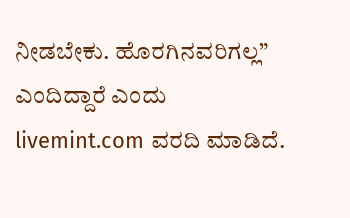ನೀಡಬೇಕು. ಹೊರಗಿನವರಿಗಲ್ಲ” ಎಂದಿದ್ದಾರೆ ಎಂದು livemint.com ವರದಿ ಮಾಡಿದೆ.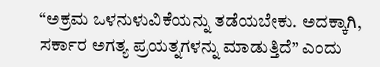“ಅಕ್ರಮ ಒಳನುಳುವಿಕೆಯನ್ನು ತಡೆಯಬೇಕು. ಅದಕ್ಕಾಗಿ, ಸರ್ಕಾರ ಅಗತ್ಯ ಪ್ರಯತ್ನಗಳನ್ನು ಮಾಡುತ್ತಿದೆ” ಎಂದು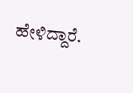ಹೇಳಿದ್ದಾರೆ.